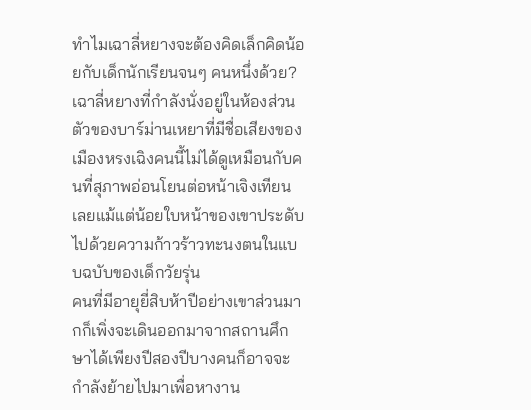ทำไมเฉาลี่หยางจะต้องคิดเล็กคิดน้อยกับเด็กนักเรียนจนๆ คนหนึ่งด้วย?
เฉาลี่หยางที่กำลังนั่งอยู่ในห้องส่วนตัวของบาร์ม่านเหยาที่มีชื่อเสียงของเมืองหรงเฉิงคนนี้ไม่ได้ดูเหมือนกับคนที่สุภาพอ่อนโยนต่อหน้าเจิงเทียนเลยแม้แต่น้อยใบหน้าของเขาประดับไปด้วยความก้าวร้าวทะนงตนในแบบฉบับของเด็กวัยรุ่น
คนที่มีอายุยี่สิบห้าปีอย่างเขาส่วนมากก็เพิ่งจะเดินออกมาจากสถานศึกษาได้เพียงปีสองปีบางคนก็อาจจะกำลังย้ายไปมาเพื่อหางาน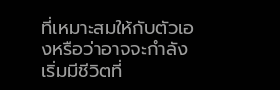ที่เหมาะสมให้กับตัวเองหรือว่าอาจจะกำลังเริ่มมีชีวิตที่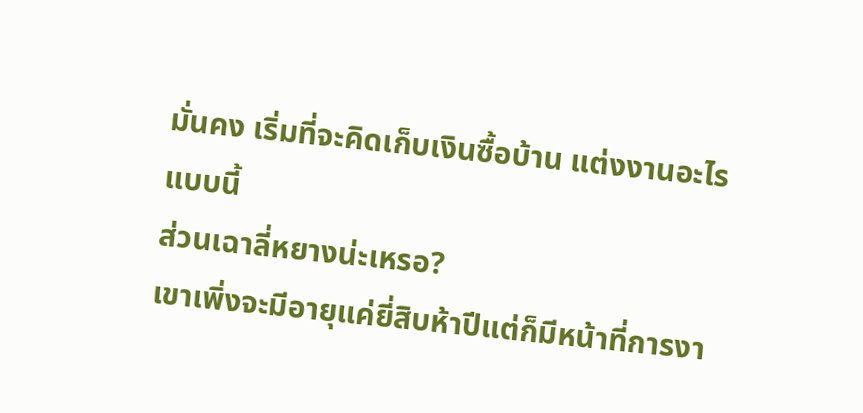มั่นคง เริ่มที่จะคิดเก็บเงินซื้อบ้าน แต่งงานอะไรแบบนี้
ส่วนเฉาลี่หยางน่ะเหรอ?
เขาเพิ่งจะมีอายุแค่ยี่สิบห้าปีแต่ก็มีหน้าที่การงา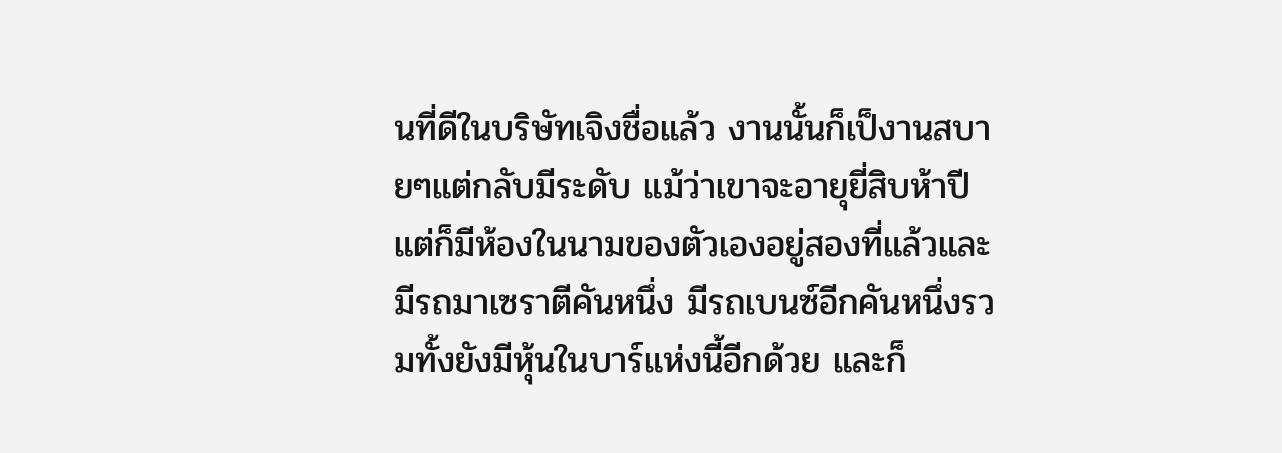นที่ดีในบริษัทเจิงชื่อแล้ว งานนั้นก็เป็งานสบายๆแต่กลับมีระดับ แม้ว่าเขาจะอายุยี่สิบห้าปี แต่ก็มีห้องในนามของตัวเองอยู่สองที่แล้วและมีรถมาเซราตีคันหนึ่ง มีรถเบนซ์อีกคันหนึ่งรวมทั้งยังมีหุ้นในบาร์แห่งนี้อีกด้วย และก็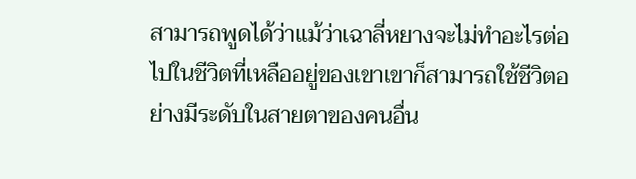สามารถพูดได้ว่าแม้ว่าเฉาลี่หยางจะไม่ทำอะไรต่อไปในชีวิตที่เหลืออยู่ของเขาเขาก็สามารถใช้ชีวิตอย่างมีระดับในสายตาของคนอื่น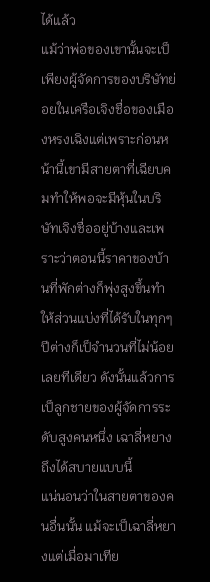ได้แล้ว
แม้ว่าพ่อของเขานั้นจะเป็เพียงผู้จัดการของบริษัทย่อยในเครือเจิงชื่อของเมืองหรงเฉิงแต่เพราะก่อนหน้านี้เขามีสายตาที่เฉียบคมทำให้พอจะมีหุ้นในบริษัทเจิงชื่ออยู่บ้างและเพราะว่าตอนนี้ราคาของบ้านที่พักต่างก็พุ่งสูงขึ้นทำให้ส่วนแบ่งที่ได้รับในทุกๆ ปีต่างก็เป็จำนวนที่ไม่น้อยเลยทีเดียว ดังนั้นแล้วการเป็ลูกชายของผู้จัดการระดับสูงคนหนึ่ง เฉาลี่หยางถึงได้สบายแบบนี้
แน่นอนว่าในสายตาของคนอื่นนั้น แม้จะเป็เฉาลี่หยางแต่เมื่อมาเทีย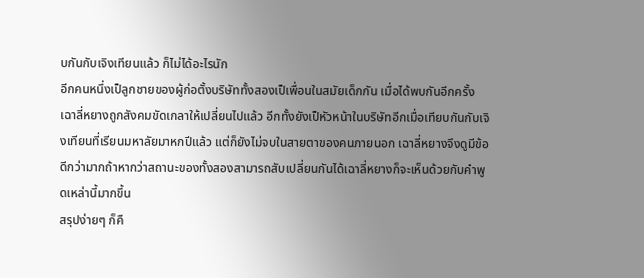บกันกับเจิงเทียนแล้ว ก็ไม่ได้อะไรนัก
อีกคนหนึ่งเป็ลูกชายของผู้ก่อตั้งบริษัททั้งสองเป็เพื่อนในสมัยเด็กกัน เมื่อได้พบกันอีกครั้งเฉาลี่หยางถูกสังคมขัดเกลาให้เปลี่ยนไปแล้ว อีกทั้งยังเป็หัวหน้าในบริษัทอีกเมื่อเทียบกันกับเจิงเทียนที่เรียนมหาลัยมาหกปีแล้ว แต่ก็ยังไม่จบในสายตาของคนภายนอก เฉาลี่หยางจึงดูมีข้อดีกว่ามากถ้าหากว่าสถานะของทั้งสองสามารถสับเปลี่ยนกันได้เฉาลี่หยางก็จะเห็นด้วยกับคำพูดเหล่านี้มากขึ้น
สรุปง่ายๆ ก็คื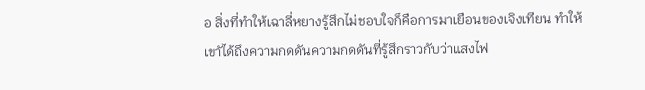อ สิ่งที่ทำให้เฉาลี่หยางรู้สึกไม่ชอบใจก็คือการมาเยือนของเจิงเทียน ทำให้เขาัได้ถึงความกดดันความกดดันที่รู้สึกราวกับว่าแสงไฟ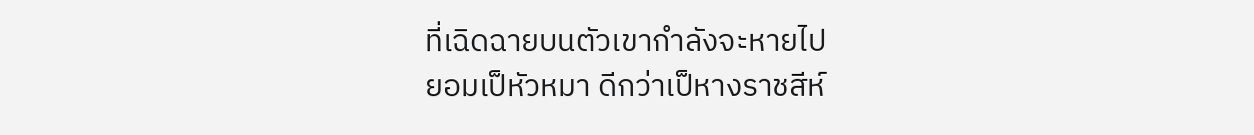ที่เฉิดฉายบนตัวเขากำลังจะหายไป
ยอมเป็หัวหมา ดีกว่าเป็หางราชสีห์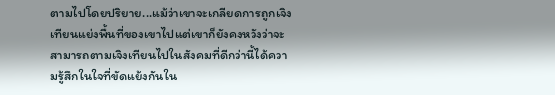ตามไปโดยปริยาย...แม้ว่าเขาจะเกลียดการถูกเจิงเทียนแย่งพื้นที่ของเขาไปแต่เขาก็ยังคงหวังว่าจะสามารถตามเจิงเทียนไปในสังคมที่ดีกว่านี้ได้ความรู้สึกในใจที่ขัดแย้งกันใน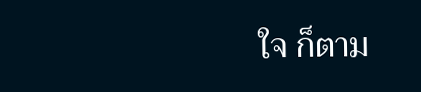ใจ ก็ตาม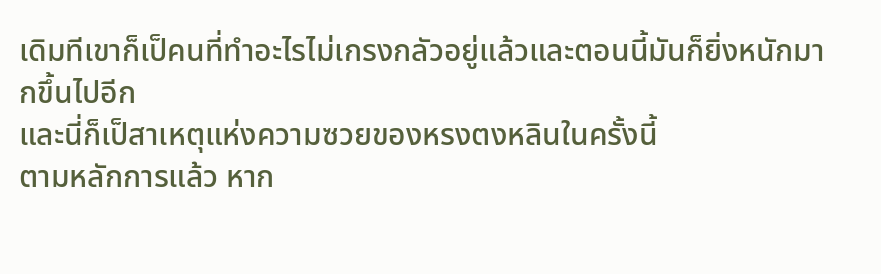เดิมทีเขาก็เป็คนที่ทำอะไรไม่เกรงกลัวอยู่แล้วและตอนนี้มันก็ยิ่งหนักมากขึ้นไปอีก
และนี่ก็เป็สาเหตุแห่งความซวยของหรงตงหลินในครั้งนี้
ตามหลักการแล้ว หาก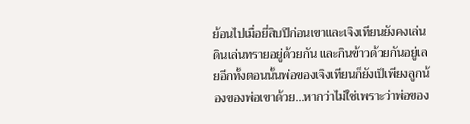ย้อนไปเมื่อยี่สิบปีก่อนเขาและเจิงเทียนยังคงเล่นดินเล่นทรายอยู่ด้วยกัน และกินข้าวด้วยกันอยู่เลยอีกทั้งตอนนั้นพ่อของเจิงเทียนก็ยังเป็เพียงลูกน้องของพ่อเขาด้วย...หากว่าไม่ใช่เพราะว่าพ่อของ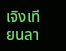เจิงเทียนลา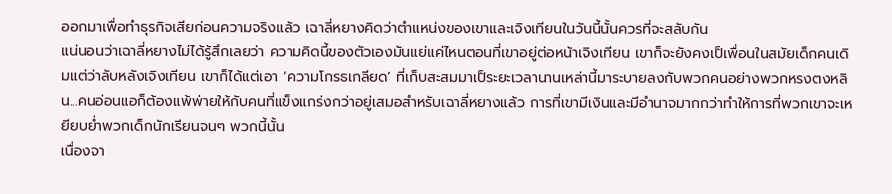ออกมาเพื่อทำธุรกิจเสียก่อนความจริงแล้ว เฉาลี่หยางคิดว่าตำแหน่งของเขาและเจิงเทียนในวันนี้นั้นควรที่จะสลับกัน
แน่นอนว่าเฉาลี่หยางไม่ได้รู้สึกเลยว่า ความคิดนี้ของตัวเองมันแย่แค่ไหนตอนที่เขาอยู่ต่อหน้าเจิงเทียน เขาก็จะยังคงเป็เพื่อนในสมัยเด็กคนเดิมแต่ว่าลับหลังเจิงเทียน เขาก็ได้แต่เอา ‘ความโกรธเกลียด’ ที่เก็บสะสมมาเป็ระยะเวลานานเหล่านี้มาระบายลงกับพวกคนอย่างพวกหรงตงหลิน...คนอ่อนแอก็ต้องแพ้พ่ายให้กับคนที่แข็งแกร่งกว่าอยู่เสมอสำหรับเฉาลี่หยางแล้ว การที่เขามีเงินและมีอำนาจมากกว่าทำให้การที่พวกเขาจะเหยียบย่ำพวกเด็กนักเรียนจนๆ พวกนี้นั้น
เนื่องจา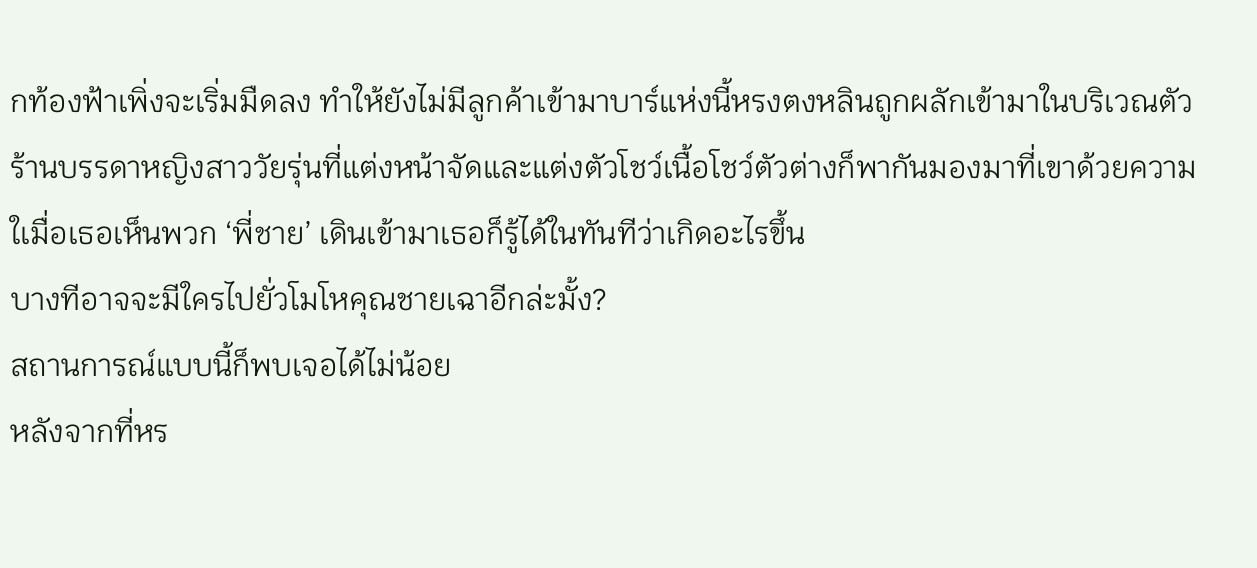กท้องฟ้าเพิ่งจะเริ่มมืดลง ทำให้ยังไม่มีลูกค้าเข้ามาบาร์แห่งนี้หรงตงหลินถูกผลักเข้ามาในบริเวณตัวร้านบรรดาหญิงสาววัยรุ่นที่แต่งหน้าจัดและแต่งตัวโชว์เนื้อโชว์ตัวต่างก็พากันมองมาที่เขาด้วยความใเมื่อเธอเห็นพวก ‘พี่ชาย’ เดินเข้ามาเธอก็รู้ได้ในทันทีว่าเกิดอะไรขึ้น
บางทีอาจจะมีใครไปยั่วโมโหคุณชายเฉาอีกล่ะมั้ง?
สถานการณ์แบบนี้ก็พบเจอได้ไม่น้อย
หลังจากที่หร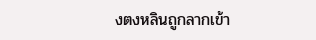งตงหลินถูกลากเข้า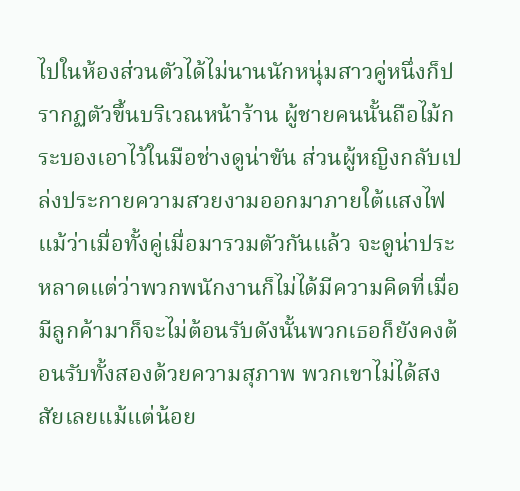ไปในห้องส่วนตัวได้ไม่นานนักหนุ่มสาวคู่หนึ่งก็ปรากฏตัวขึ้นบริเวณหน้าร้าน ผู้ชายคนนั้นถือไม้กระบองเอาไว้ในมือช่างดูน่าขัน ส่วนผู้หญิงกลับเปล่งประกายความสวยงามออกมาภายใต้แสงไฟ
แม้ว่าเมื่อทั้งคู่เมื่อมารวมตัวกันแล้ว จะดูน่าประหลาดแต่ว่าพวกพนักงานก็ไม่ได้มีความคิดที่เมื่อมีลูกค้ามาก็จะไม่ต้อนรับดังนั้นพวกเธอก็ยังคงต้อนรับทั้งสองด้วยความสุภาพ พวกเขาไม่ได้สงสัยเลยแม้แต่น้อย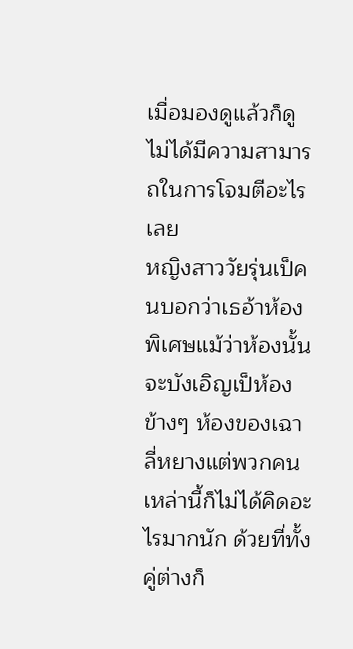เมื่อมองดูแล้วก็ดูไม่ได้มีความสามารถในการโจมตีอะไรเลย
หญิงสาววัยรุ่นเป็คนบอกว่าเธอ้าห้องพิเศษแม้ว่าห้องนั้นจะบังเอิญเป็ห้องข้างๆ ห้องของเฉาลี่หยางแต่พวกคนเหล่านี้ก็ไม่ได้คิดอะไรมากนัก ด้วยที่ทั้งคู่ต่างก็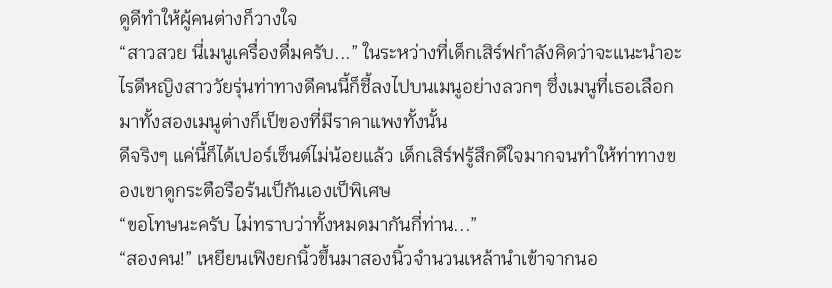ดูดีทำให้ผู้คนต่างก็วางใจ
“สาวสวย นี่เมนูเครื่องดื่มครับ...” ในระหว่างที่เด็กเสิร์ฟกำลังคิดว่าจะแนะนำอะไรดีหญิงสาววัยรุ่นท่าทางดีคนนี้ก็ชี้ลงไปบนเมนูอย่างลวกๆ ซึ่งเมนูที่เธอเลือกมาทั้งสองเมนูต่างก็เป็ของที่มีราคาแพงทั้งนั้น
ดีจริงๆ แค่นี้ก็ได้เปอร์เซ็นต์ไม่น้อยแล้ว เด็กเสิร์ฟรู้สึกดีใจมากจนทำให้ท่าทางของเขาดูกระตือรือร้นเป็กันเองเป็พิเศษ
“ขอโทษนะครับ ไม่ทราบว่าทั้งหมดมากันกี่ท่าน...”
“สองคน!” เหยียนเฟิงยกนิ้วขึ้นมาสองนิ้วจำนวนเหล้านำเข้าจากนอ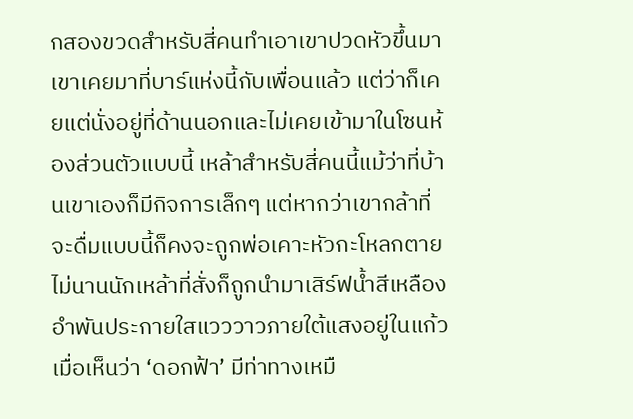กสองขวดสำหรับสี่คนทำเอาเขาปวดหัวขึ้นมาเขาเคยมาที่บาร์แห่งนี้กับเพื่อนแล้ว แต่ว่าก็เคยแต่นั่งอยู่ที่ด้านนอกและไม่เคยเข้ามาในโซนห้องส่วนตัวแบบนี้ เหล้าสำหรับสี่คนนี้แม้ว่าที่บ้านเขาเองก็มีกิจการเล็กๆ แต่หากว่าเขากล้าที่จะดื่มแบบนี้ก็คงจะถูกพ่อเคาะหัวกะโหลกตาย
ไม่นานนักเหล้าที่สั่งก็ถูกนำมาเสิร์ฟน้ำสีเหลืองอำพันประกายใสแวววาวภายใต้แสงอยู่ในแก้ว เมื่อเห็นว่า ‘ดอกฟ้า’ มีท่าทางเหมื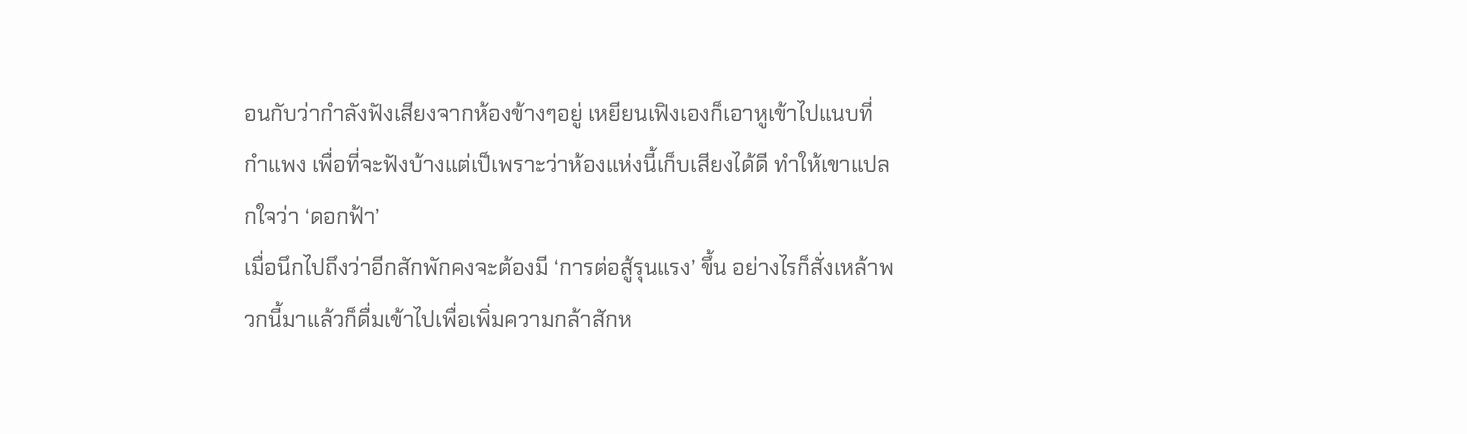อนกับว่ากำลังฟังเสียงจากห้องข้างๆอยู่ เหยียนเฟิงเองก็เอาหูเข้าไปแนบที่กำแพง เพื่อที่จะฟังบ้างแต่เป็เพราะว่าห้องแห่งนี้เก็บเสียงได้ดี ทำให้เขาแปลกใจว่า ‘ดอกฟ้า’
เมื่อนึกไปถึงว่าอีกสักพักคงจะต้องมี ‘การต่อสู้รุนแรง’ ขึ้น อย่างไรก็สั่งเหล้าพวกนี้มาแล้วก็ดื่มเข้าไปเพื่อเพิ่มความกล้าสักห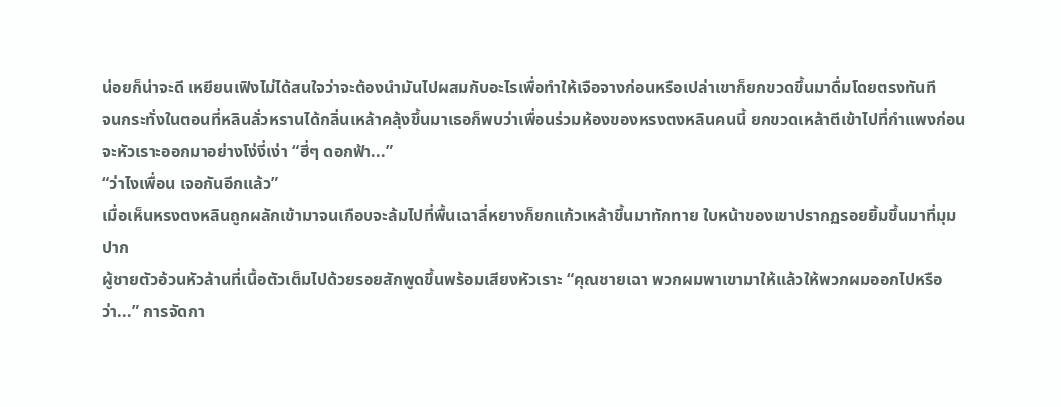น่อยก็น่าจะดี เหยียนเฟิงไม่ได้สนใจว่าจะต้องนำมันไปผสมกับอะไรเพื่อทำให้เจือจางก่อนหรือเปล่าเขาก็ยกขวดขึ้นมาดื่มโดยตรงทันที
จนกระทั่งในตอนที่หลินลั่วหรานได้กลิ่นเหล้าคลุ้งขึ้นมาเธอก็พบว่าเพื่อนร่วมห้องของหรงตงหลินคนนี้ ยกขวดเหล้าตีเข้าไปที่กำแพงก่อนจะหัวเราะออกมาอย่างโง่งี่เง่า “ฮี่ๆ ดอกฟ้า...”
“ว่าไงเพื่อน เจอกันอีกแล้ว”
เมื่อเห็นหรงตงหลินถูกผลักเข้ามาจนเกือบจะล้มไปที่พื้นเฉาลี่หยางก็ยกแก้วเหล้าขึ้นมาทักทาย ใบหน้าของเขาปรากฏรอยยิ้มขึ้นมาที่มุมปาก
ผู้ชายตัวอ้วนหัวล้านที่เนื้อตัวเต็มไปด้วยรอยสักพูดขึ้นพร้อมเสียงหัวเราะ “คุณชายเฉา พวกผมพาเขามาให้แล้วให้พวกผมออกไปหรือว่า...” การจัดกา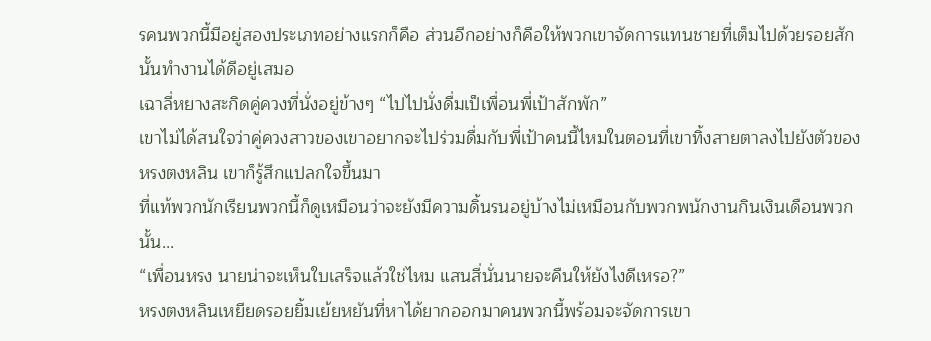รคนพวกนี้มีอยู่สองประเภทอย่างแรกก็คือ ส่วนอีกอย่างก็คือให้พวกเขาจัดการแทนชายที่เต็มไปด้วยรอยสักนั้นทำงานได้ดีอยู่เสมอ
เฉาลี่หยางสะกิดคู่ควงที่นั่งอยู่ข้างๆ “ไปไปนั่งดื่มเป็เพื่อนพี่เป้าสักพัก”
เขาไม่ได้สนใจว่าคู่ควงสาวของเขาอยากจะไปร่วมดื่มกับพี่เป้าคนนี้ไหมในตอนที่เขาทิ้งสายตาลงไปยังตัวของหรงตงหลิน เขาก็รู้สึกแปลกใจขึ้นมา
ที่แท้พวกนักเรียนพวกนี้ก็ดูเหมือนว่าจะยังมีความดิ้นรนอยู่บ้างไม่เหมือนกับพวกพนักงานกินเงินเดือนพวกนั้น...
“เพื่อนหรง นายน่าจะเห็นใบเสร็จแล้วใช่ไหม แสนสี่นั่นนายจะคืนให้ยังไงดีเหรอ?”
หรงตงหลินเหยียดรอยยิ้มเย้ยหยันที่หาได้ยากออกมาคนพวกนี้พร้อมจะจัดการเขา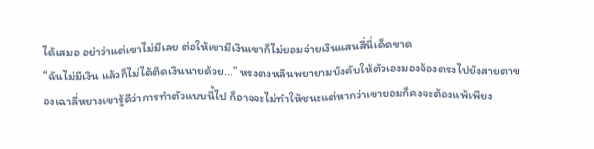ได้เสมอ อย่าว่าแต่เขาไม่มีเลย ต่อให้เขามีเงินเขาก็ไม่ยอมจ่ายเงินแสนสี่นี่เด็ดขาด
“ฉันไม่มีเงิน แล้วก็ไม่ได้ติดเงินนายด้วย...” หรงตงหลินพยายามบังคับให้ตัวเองมองจ้องตรงไปยังสายตาของเฉาลี่หยางเขารู้ดีว่าการทำตัวแบบนี้ไป ก็อาจจะไม่ทำให้ชนะแต่หากว่าเขายอมก็คงจะต้องแพ้เพียง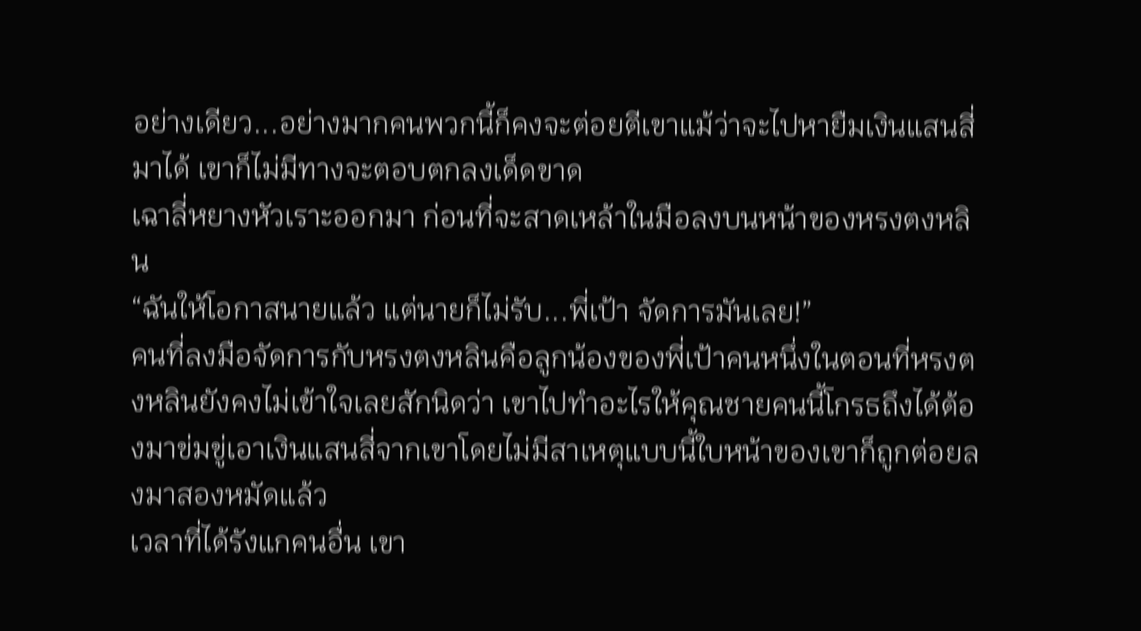อย่างเดียว...อย่างมากคนพวกนี้ก็คงจะต่อยตีเขาแม้ว่าจะไปหายืมเงินแสนสี่มาได้ เขาก็ไม่มีทางจะตอบตกลงเด็ดขาด
เฉาลี่หยางหัวเราะออกมา ก่อนที่จะสาดเหล้าในมือลงบนหน้าของหรงตงหลิน
“ฉันให้โอกาสนายแล้ว แต่นายก็ไม่รับ...พี่เป้า จัดการมันเลย!”
คนที่ลงมือจัดการกับหรงตงหลินคือลูกน้องของพี่เป้าคนหนึ่งในตอนที่หรงตงหลินยังคงไม่เข้าใจเลยสักนิดว่า เขาไปทำอะไรให้คุณชายคนนี้โกรธถึงได้ต้องมาข่มขู่เอาเงินแสนสี่จากเขาโดยไม่มีสาเหตุแบบนี้ใบหน้าของเขาก็ถูกต่อยลงมาสองหมัดแล้ว
เวลาที่ได้รังแกคนอื่น เขา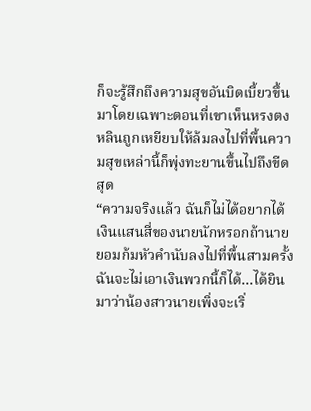ก็จะรู้สึกถึงความสุขอันบิดเบี้ยวขึ้นมาโดยเฉพาะตอนที่เขาเห็นหรงตงหลินถูกเหยียบให้ล้มลงไปที่พื้นความสุขเหล่านี้ก็พุ่งทะยานขึ้นไปถึงขีดสุด
“ความจริงแล้ว ฉันก็ไม่ได้อยากได้เงินแสนสี่ของนายนักหรอกถ้านายยอมก้มหัวคำนับลงไปที่พื้นสามครั้งฉันจะไม่เอาเงินพวกนี้ก็ได้...ได้ยินมาว่าน้องสาวนายเพิ่งจะเริ่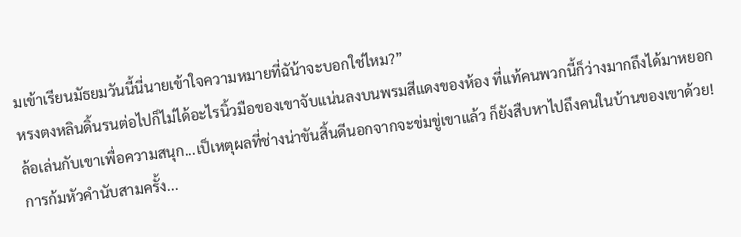มเข้าเรียนมัธยมวันนี้นี่นายเข้าใจความหมายที่ฉัน้าจะบอกใช่ไหม?”
หรงตงหลินดิ้นรนต่อไปก็ไม่ได้อะไรนิ้วมือของเขาจับแน่นลงบนพรมสีแดงของห้อง ที่แท้คนพวกนี้ก็ว่างมากถึงได้มาหยอกล้อเล่นกับเขาเพื่อความสนุก...เป็เหตุผลที่ช่างน่าขันสิ้นดีนอกจากจะข่มขู่เขาแล้ว ก็ยังสืบหาไปถึงคนในบ้านของเขาด้วย!
การก้มหัวคำนับสามครั้ง...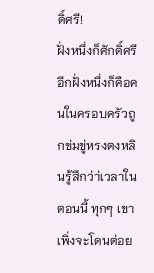ดิ์ศรี!
ฝั่งหนึ่งก็ศักดิ์ศรี อีกฝั่งหนึ่งก็คือคนในครอบครัวถูกข่มขู่หรงตงหลินรู้สึกว่า่เวลาในตอนนี้ ทุกๆ เขาเพิ่งจะโดนต่อย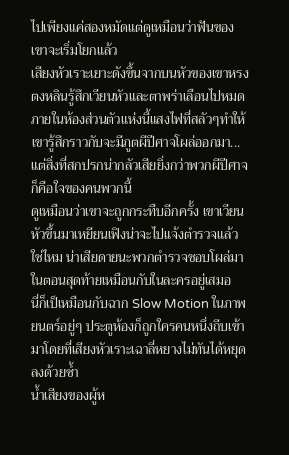ไปเพียงแค่สองหมัดแต่ดูเหมือนว่าฟันของเขาจะเริ่มโยกแล้ว
เสียงหัวเราะเยาะดังขึ้นจากบนหัวของเขาหรงตงหลินรู้สึกเวียนหัวและตาพร่าเลือนไปหมด ภายในห้องส่วนตัวแห่งนี้แสงไฟที่สลัวๆทำให้เขารู้สึกราวกับจะมีภูตผีปีศาจโผล่ออกมา...แต่สิ่งที่สกปรกน่ากลัวเสียยิ่งกว่าพวกผีปีศาจก็คือใจของคนพวกนี้
ดูเหมือนว่าเขาจะถูกกระทืบอีกครั้ง เขาเวียนหัวขึ้นมาเหยียนเฟิงน่าจะไปแจ้งตำรวจแล้วใช่ไหม น่าเสียดายนะพวกตำรวจชอบโผล่มาในตอนสุดท้ายเหมือนกับในละครอยู่เสมอ
นี่ก็เป็เหมือนกับฉาก Slow Motion ในภาพยนตร์อยู่ๆ ประตูห้องก็ถูกใครคนหนึ่งถีบเข้ามาโดยที่เสียงหัวเราะเฉาลี่หยางไม่ทันได้หยุดลงด้วยซ้ำ
น้ำเสียงของผู้ห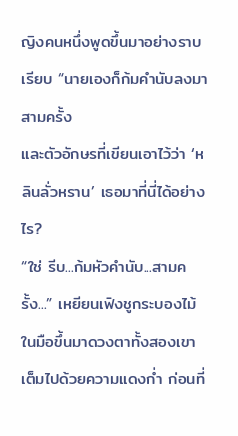ญิงคนหนึ่งพูดขึ้นมาอย่างราบเรียบ “นายเองก็ก้มคำนับลงมาสามครั้ง
และตัวอักษรที่เขียนเอาไว้ว่า ‘หลินลั่วหราน’ เธอมาที่นี่ได้อย่างไร?
“ใช่ รีบ...ก้มหัวคำนับ...สามครั้ง...” เหยียนเฟิงชูกระบองไม้ในมือขึ้นมาดวงตาทั้งสองเขาเต็มไปด้วยความแดงก่ำ ก่อนที่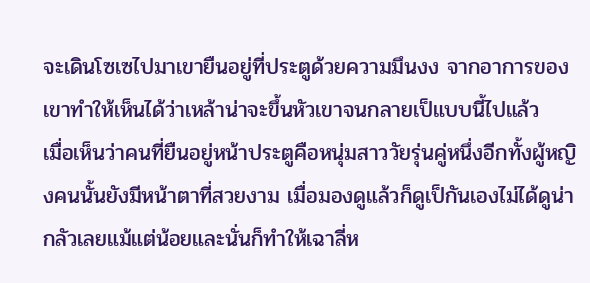จะเดินโซเซไปมาเขายืนอยู่ที่ประตูด้วยความมึนงง จากอาการของเขาทำให้เห็นได้ว่าเหล้าน่าจะขึ้นหัวเขาจนกลายเป็แบบนี้ไปแล้ว
เมื่อเห็นว่าคนที่ยืนอยู่หน้าประตูคือหนุ่มสาววัยรุ่นคู่หนึ่งอีกทั้งผู้หญิงคนนั้นยังมีหน้าตาที่สวยงาม เมื่อมองดูแล้วก็ดูเป็กันเองไม่ได้ดูน่ากลัวเลยแม้แต่น้อยและนั่นก็ทำให้เฉาลี่ห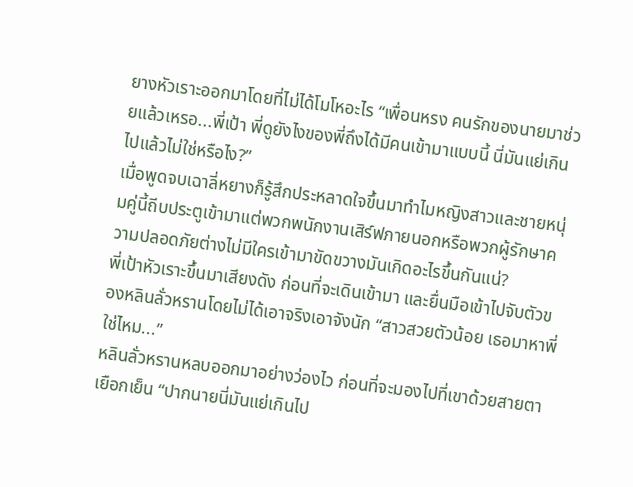ยางหัวเราะออกมาโดยที่ไม่ได้โมโหอะไร “เพื่อนหรง คนรักของนายมาช่วยแล้วเหรอ...พี่เป้า พี่ดูยังไงของพี่ถึงได้มีคนเข้ามาแบบนี้ นี่มันแย่เกินไปแล้วไม่ใช่หรือไง?”
เมื่อพูดจบเฉาลี่หยางก็รู้สึกประหลาดใจขึ้นมาทำไมหญิงสาวและชายหนุ่มคู่นี้ถีบประตูเข้ามาแต่พวกพนักงานเสิร์ฟภายนอกหรือพวกผู้รักษาความปลอดภัยต่างไม่มีใครเข้ามาขัดขวางมันเกิดอะไรขึ้นกันแน่?
พี่เป้าหัวเราะขึ้นมาเสียงดัง ก่อนที่จะเดินเข้ามา และยื่นมือเข้าไปจับตัวของหลินลั่วหรานโดยไม่ได้เอาจริงเอาจังนัก “สาวสวยตัวน้อย เธอมาหาพี่ใช่ไหม...”
หลินลั่วหรานหลบออกมาอย่างว่องไว ก่อนที่จะมองไปที่เขาด้วยสายตาเยือกเย็น “ปากนายนี่มันแย่เกินไป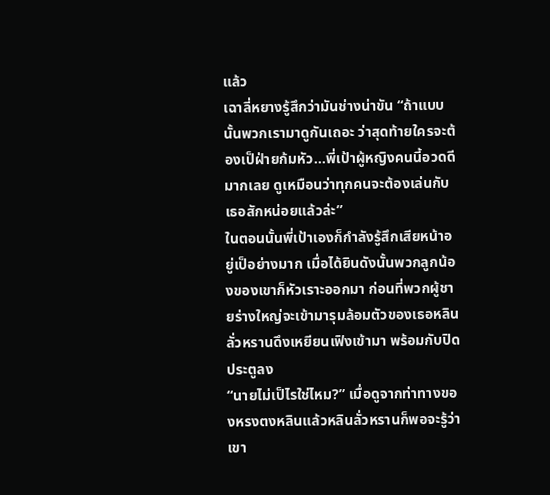แล้ว
เฉาลี่หยางรู้สึกว่ามันช่างน่าขัน “ถ้าแบบนั้นพวกเรามาดูกันเถอะ ว่าสุดท้ายใครจะต้องเป็ฝ่ายก้มหัว...พี่เป้าผู้หญิงคนนี้อวดดีมากเลย ดูเหมือนว่าทุกคนจะต้องเล่นกับเธอสักหน่อยแล้วล่ะ”
ในตอนนั้นพี่เป้าเองก็กำลังรู้สึกเสียหน้าอยู่เป็อย่างมาก เมื่อได้ยินดังนั้นพวกลูกน้องของเขาก็หัวเราะออกมา ก่อนที่พวกผู้ชายร่างใหญ่จะเข้ามารุมล้อมตัวของเธอหลินลั่วหรานดึงเหยียนเฟิงเข้ามา พร้อมกับปิดประตูลง
“นายไม่เป็ไรใช่ไหม?” เมื่อดูจากท่าทางของหรงตงหลินแล้วหลินลั่วหรานก็พอจะรู้ว่า เขา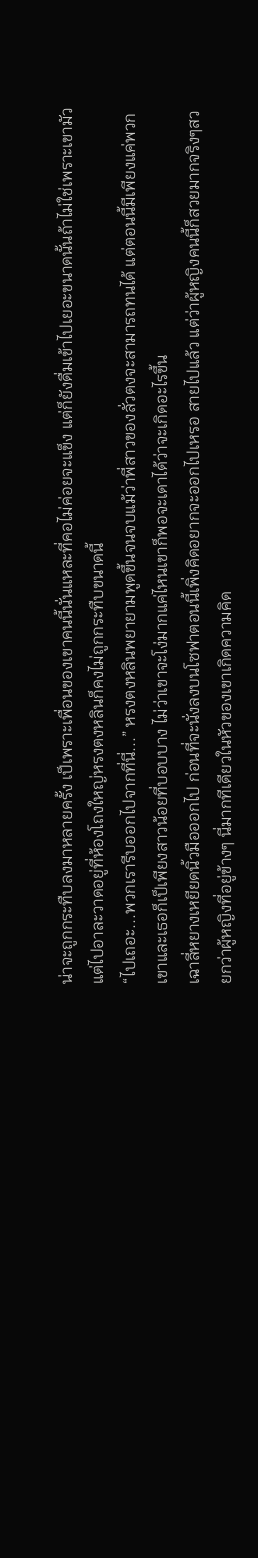น่าจะถูกกระทืบลงมาหลายครั้ง เป็เพราะเพื่อนของเขาคนนี้นั่นแหละที่คอไม่ค่อยจะแข็ง แต่ก็ยังดื่มเข้าไปเยอะขนาดนั้นถ้าไม่ใช่เพราะเขามัวแต่ไปอาละวาดอยู่ที่ห้องโถงใหญ่หรงตงหลินก็คงไม่ถูกกระทืบขนาดนี้
“ไปเถอะ...พวกเรารีบออกไปจากที่นี่...” หรงตงหลินพยายามพูดขึ้นจนจบแม้ว่าพี่สาวของลั่วตงจะสามารถทนได้ แต่ตอนนี้มีเพียงแค่พวกเขาและเธอก็เป็เพียงสาวน้อยที่บอบบาง ไม่ว่าเขาจะโง่มากแค่ไหนเขาก็พอจะเดาได้ว่าจะเกิดอะไรขึ้น
เฉาลี่หยางเหยียดนิ้วมือออกไป ก่อนที่จะนั่งลงบนโซฟาตอนนี้เพิ่งคิดอยากจะออกไปเหรอ สายไปแล้ว แต่ว่าผู้หญิงคนนี้ก็สวยมากจริงๆสวยกว่าผู้หญิงที่อยู่ข้างๆ นี่มากทีเดียวในหัวของเขาเกิดความคิด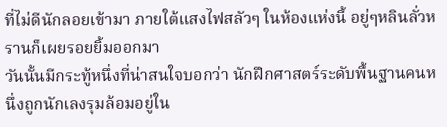ที่ไม่ดีนักลอยเข้ามา ภายใต้แสงไฟสลัวๆ ในห้องแห่งนี้ อยู่ๆหลินลั่วหรานก็เผยรอยยิ้มออกมา
วันนั้นมีกระทู้หนึ่งที่น่าสนใจบอกว่า นักฝึกศาสตร์ระดับพื้นฐานคนหนึ่งถูกนักเลงรุมล้อมอยู่ใน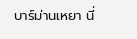บาร์ม่านเหยา นี่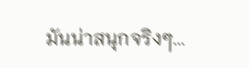มันน่าสนุกจริงๆ...